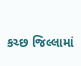કચ્છ જિલ્લામાં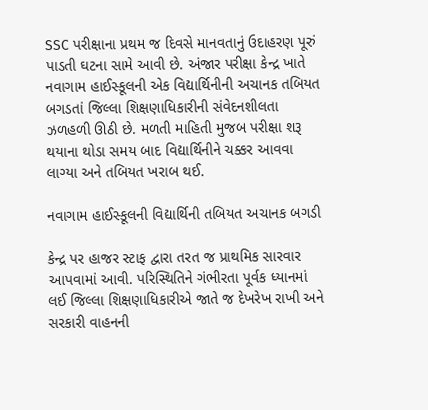SSC પરીક્ષાના પ્રથમ જ દિવસે માનવતાનું ઉદાહરણ પૂરું પાડતી ઘટના સામે આવી છે. અંજાર પરીક્ષા કેન્દ્ર ખાતે નવાગામ હાઈસ્કૂલની એક વિદ્યાર્થિનીની અચાનક તબિયત બગડતાં જિલ્લા શિક્ષણાધિકારીની સંવેદનશીલતા ઝળહળી ઊઠી છે. મળતી માહિતી મુજબ પરીક્ષા શરૂ થયાના થોડા સમય બાદ વિદ્યાર્થિનીને ચક્કર આવવા લાગ્યા અને તબિયત ખરાબ થઈ.

નવાગામ હાઈસ્કૂલની વિદ્યાર્થિની તબિયત અચાનક બગડી

કેન્દ્ર પર હાજર સ્ટાફ દ્વારા તરત જ પ્રાથમિક સારવાર આપવામાં આવી. પરિસ્થિતિને ગંભીરતા પૂર્વક ધ્યાનમાં લઈ જિલ્લા શિક્ષણાધિકારીએ જાતે જ દેખરેખ રાખી અને સરકારી વાહનની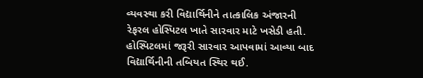વ્યવસ્થા કરી વિદ્યાર્થિનીને તાત્કાલિક અંજારની રેફરલ હોસ્પિટલ ખાતે સારવાર માટે ખસેડી હતી. હોસ્પિટલમાં જરૂરી સારવાર આપવામાં આવ્યા બાદ વિદ્યાર્થિનીની તબિયત સ્થિર થઈ.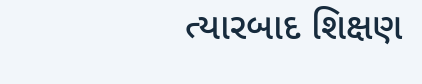ત્યારબાદ શિક્ષણ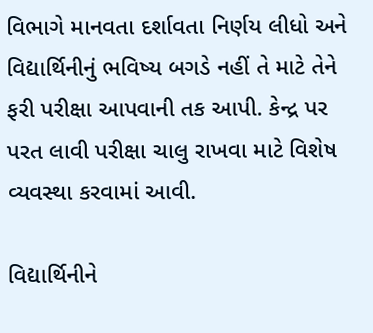વિભાગે માનવતા દર્શાવતા નિર્ણય લીધો અને વિદ્યાર્થિનીનું ભવિષ્ય બગડે નહીં તે માટે તેને ફરી પરીક્ષા આપવાની તક આપી. કેન્દ્ર પર પરત લાવી પરીક્ષા ચાલુ રાખવા માટે વિશેષ વ્યવસ્થા કરવામાં આવી.

વિદ્યાર્થિનીને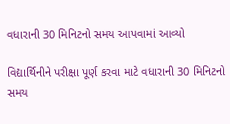વધારાની 30 મિનિટનો સમય આપવામાં આવ્યો

વિદ્યાર્થિનીને પરીક્ષા પૂર્ણ કરવા માટે વધારાની 30 મિનિટનો સમય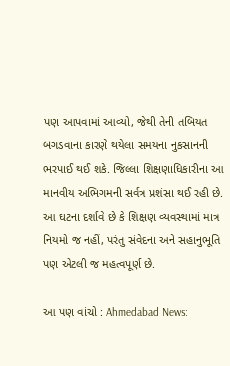પણ આપવામાં આવ્યો, જેથી તેની તબિયત બગડવાના કારણે થયેલા સમયના નુકસાનની ભરપાઈ થઈ શકે. જિલ્લા શિક્ષણાધિકારીના આ માનવીય અભિગમની સર્વત્ર પ્રશંસા થઈ રહી છે. આ ઘટના દર્શાવે છે કે શિક્ષણ વ્યવસ્થામાં માત્ર નિયમો જ નહીં, પરંતુ સંવેદના અને સહાનુભૂતિ પણ એટલી જ મહત્વપૂર્ણ છે.

આ પણ વાંચો : Ahmedabad News: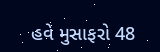હવે મુસાફરો 48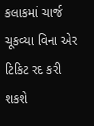કલાકમાં ચાર્જ ચૂકવ્યા વિના એર ટિકિટ રદ કરી શકશે